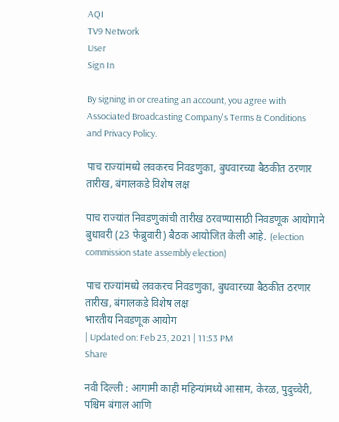AQI
TV9 Network
User
Sign In

By signing in or creating an account, you agree with Associated Broadcasting Company's Terms & Conditions and Privacy Policy.

पाच राज्यांमध्ये लवकरच निवडणुका, बुधवारच्या बैठकीत ठरणार तारीख, बंगालकडे विशेष लक्ष

पाच राज्यांत निवडणुकांची तारीख ठरवण्यासाठी निवडणूक आयोगाने बुधावरी (23 फेब्रुवारी) बैठक आयोजित केली आहे. (election commission state assembly election)

पाच राज्यांमध्ये लवकरच निवडणुका, बुधवारच्या बैठकीत ठरणार तारीख, बंगालकडे विशेष लक्ष
भारतीय निवडणूक आयोग
| Updated on: Feb 23, 2021 | 11:53 PM
Share

नवी दिल्ली : आगामी काही महिन्यांमध्ये आसाम, केरळ, पुदुच्चेरी, पश्चिम बंगाल आणि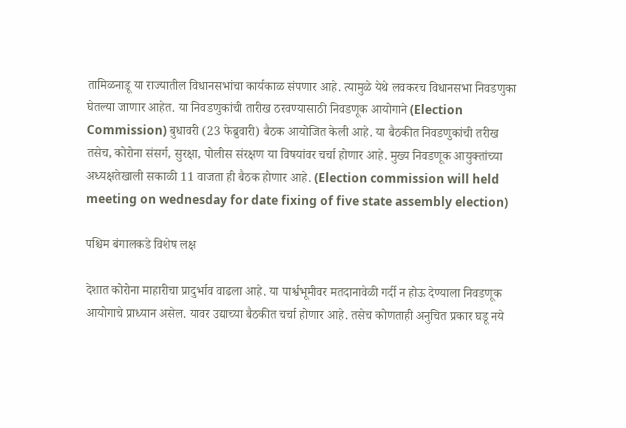तामिळनाडू या राज्यातील विधानसभांचा कार्यकाळ संपणार आहे. त्यामुळे येथे लवकरच विधानसभा निवडणुका घेतल्या जाणार आहेत. या निवडणुकांची तारीख ठरवण्यासाठी निवडणूक आयोगाने (Election Commission) बुधावरी (23 फेब्रुवारी) बैठक आयोजित केली आहे. या बैठकीत निवडणुकांची तरीख तसेच, कोरोना संसर्ग, सुरक्षा, पोलीस संरक्षण या विषयांवर चर्चा होणार आहे. मुख्य निवडणूक आयुक्तांच्या अध्यक्षतेखाली सकाळी 11 वाजता ही बैठक होणार आहे. (Election commission will held meeting on wednesday for date fixing of five state assembly election)

पश्चिम बंगालकडे विशेष लक्ष

देशात कोरोना माहारीचा प्रादुर्भाव वाढला आहे. या पार्श्वभूमीवर मतदानावेळी गर्दी न होऊ देण्याला निवडणूक आयोगाचे प्राध्यान असेल. यावर उद्याच्या बैठकीत चर्चा होणार आहे. तसेच कोणताही अनुचित प्रकार घडू नये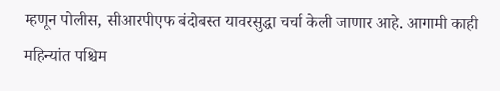म्हणून पोलीस, सीआरपीएफ बंदोबस्त यावरसुद्धा चर्चा केली जाणार आहे. आगामी काही महिन्यांत पश्चिम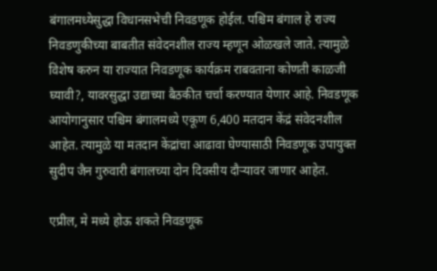बंगालमध्येसुद्धा विधानसभेची निवडणूक होईल. पश्चिम बंगाल हे राज्य निवडणुकीच्या बाबतीत संवेदनशील राज्य म्हणून ओळखले जाते. त्यामुळे विशेष करुन या राज्यात निवडणूक कार्यक्रम राबवताना कोणती काळजी घ्यावी?, यावरसुद्धा उद्याच्या बैठकीत चर्चा करण्यात येणार आहे. निवडणूक आयोगानुसार पश्चिम बंगालमध्ये एकूण 6,400 मतदान केंद्रं संवेदनशील आहेत. त्यामुळे या मतदान केंद्रांचा आढावा घेण्यासाठी निवडणूक उपायुक्त सुदीप जैन गुरुवारी बंगालच्या दोन दिवसीय दौऱ्यावर जाणार आहेत.

एप्रील, मे मध्ये होऊ शकते निवडणूक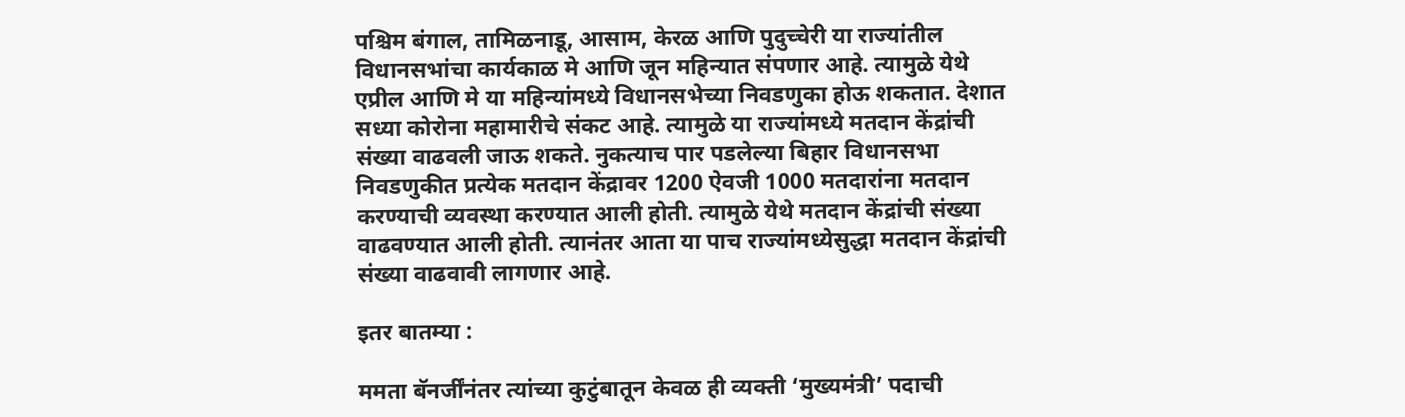पश्चिम बंगाल, तामिळनाडू, आसाम, केरळ आणि पुदुच्चेरी या राज्यांतील विधानसभांचा कार्यकाळ मे आणि जून महिन्यात संपणार आहे. त्यामुळे येथे एप्रील आणि मे या महिन्यांमध्ये विधानसभेच्या निवडणुका होऊ शकतात. देशात सध्या कोरोना महामारीचे संकट आहे. त्यामुळे या राज्यांमध्ये मतदान केंद्रांची संख्या वाढवली जाऊ शकते. नुकत्याच पार पडलेल्या बिहार विधानसभा निवडणुकीत प्रत्येक मतदान केंद्रावर 1200 ऐवजी 1000 मतदारांना मतदान करण्याची व्यवस्था करण्यात आली होती. त्यामुळे येथे मतदान केंद्रांची संख्या वाढवण्यात आली होती. त्यानंतर आता या पाच राज्यांमध्येसुद्धा मतदान केंद्रांची संख्या वाढवावी लागणार आहे.

इतर बातम्या :

ममता बॅनर्जींनंतर त्यांच्या कुटुंबातून केवळ ही व्यक्ती ‘मुख्यमंत्री’ पदाची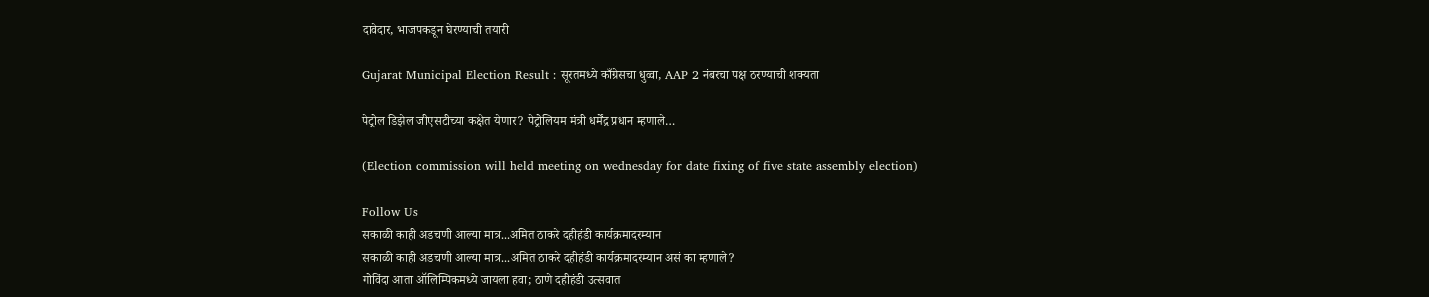दावेदार, भाजपकडून घेरण्याची तयारी

Gujarat Municipal Election Result : सूरतमध्ये काँग्रेसचा धुव्वा, AAP 2 नंबरचा पक्ष ठरण्याची शक्यता

पेट्रोल डिझेल जीएसटीच्या कक्षेत येणार? पेट्रोलियम मंत्री धर्मेंद्र प्रधान म्हणाले…

(Election commission will held meeting on wednesday for date fixing of five state assembly election)

Follow Us
सकाळी काही अडचणी आल्या मात्र...अमित ठाकरे दहीहंडी कार्यक्रमादरम्यान
सकाळी काही अडचणी आल्या मात्र...अमित ठाकरे दहीहंडी कार्यक्रमादरम्यान असं का म्हणाले?
गोविंदा आता ऑलिम्पिकमध्ये जायला हवा; ठाणे दहीहंडी उत्सवात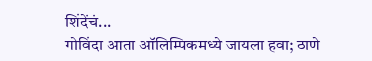शिंदेंचं...
गोविंदा आता ऑलिम्पिकमध्ये जायला हवा; ठाणे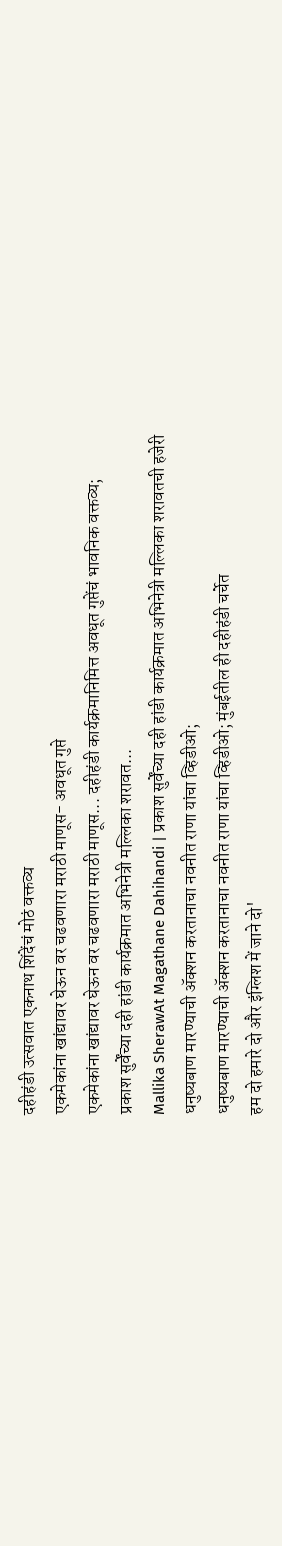दहीहंडी उत्सवात एकनाथ शिंदेंचं मोठं वक्तव्य
एकमेकांना खांद्यावर घेऊन वर चढवणारा मराठी माणूस- अवधूत गुप्ते
एकमेकांना खांद्यावर घेऊन वर चढवणारा मराठी माणूस... दहीहंडी कार्यक्रमानिमित्त अवधूत गुप्तेंचं भावनिक वक्तव्य;
प्रकाश सुर्वेंच्या दही हांडी कार्यक्रमात अभिनेत्री मल्लिका शरावत...
Mallika SherawAt Magathane Dahihandi | प्रकाश सुर्वेंच्या दही हांडी कार्यक्रमात अभिनेत्री मल्लिका शरावतची हजेरी
धनुष्यबाण मारण्याची ॲक्शन करतानाचा नवनीत राणा यांचा व्हिडीओ;
धनुष्यबाण मारण्याची ॲक्शन करतानाचा नवनीत राणा यांचा व्हिडीओ; मुंबईतील ही दहीहंडी चर्चेत
हम दो हमारे दो और इंग्लिश में जाने दो'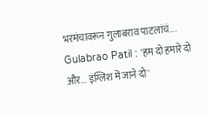भरमंचावरून गुलाबराव पाटलांचं...
Gulabrao Patil : 'हम दो हमारे दो और... इंग्लिश में जाने दो'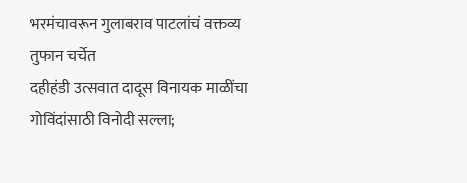भरमंचावरून गुलाबराव पाटलांचं वक्तव्य तुफान चर्चेत
दहीहंडी उत्सवात दादूस विनायक माळींचा गोविंदांसाठी विनोदी सल्ला;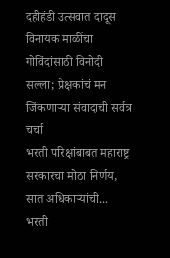दहीहंडी उत्सवात दादूस विनायक माळींचा गोविंदांसाठी विनोदी सल्ला; प्रेक्षकांचं मन जिंकणाऱ्या संवादाची सर्वत्र चर्चा
भरती परिक्षांबाबत महाराष्ट्र सरकारचा मोठा निर्णय, सात अधिकाऱ्यांची...
भरती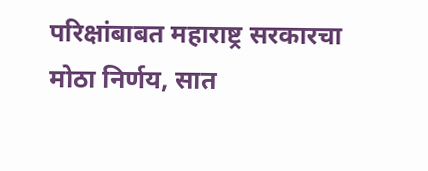परिक्षांबाबत महाराष्ट्र सरकारचा मोठा निर्णय, सात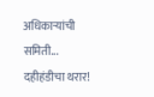अधिकाऱ्यांची समिती...
दहीहंडीचा थरार!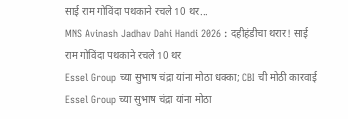साई राम गोविंदा पथकाने रचले 10 थर...
MNS Avinash Jadhav Dahi Handi 2026 : दहीहंडीचा थरार! साई राम गोविंदा पथकाने रचले 10 थर
Essel Group च्या सुभाष चंद्रा यांना मोठा धक्का; CBI ची मोठी कारवाई
Essel Group च्या सुभाष चंद्रा यांना मोठा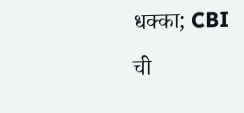धक्का; CBI ची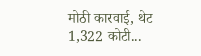मोठी कारवाई, थेट 1,322 कोटी...